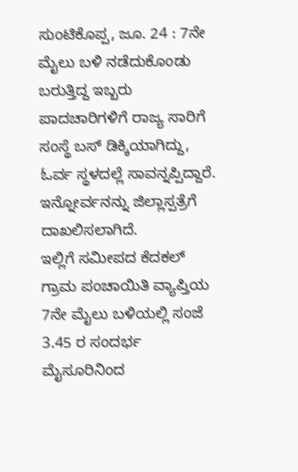ಸುಂಟಿಕೊಪ್ಪ, ಜೂ. 24 : 7ನೇ ಮೈಲು ಬಳಿ ನಡೆದುಕೊಂಡು ಬರುತ್ತಿದ್ದ ಇಬ್ಬರು ಪಾದಚಾರಿಗಳಿಗೆ ರಾಜ್ಯ ಸಾರಿಗೆ ಸಂಸ್ಥೆ ಬಸ್ ಡಿಕ್ಕಿಯಾಗಿದ್ದು, ಓರ್ವ ಸ್ಥಳದಲ್ಲೆ ಸಾವನ್ನಪ್ಪಿದ್ದಾರೆ. ಇನ್ನೋರ್ವನನ್ನು ಜಿಲ್ಲಾಸ್ಪತ್ರೆಗೆ ದಾಖಲಿಸಲಾಗಿದೆ.
ಇಲ್ಲಿಗೆ ಸಮೀಪದ ಕೆದಕಲ್ ಗ್ರಾಮ ಪಂಚಾಯಿತಿ ವ್ಯಾಪ್ತಿಯ 7ನೇ ಮೈಲು ಬಳಿಯಲ್ಲಿ ಸಂಜೆ 3.45 ರ ಸಂದರ್ಭ ಮೈಸೂರಿನಿಂದ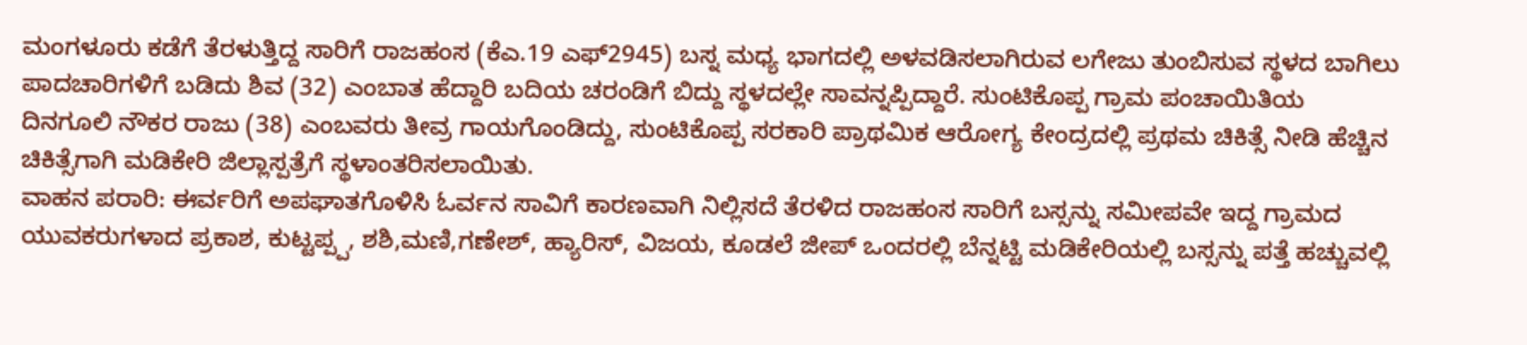ಮಂಗಳೂರು ಕಡೆಗೆ ತೆರಳುತ್ತಿದ್ದ ಸಾರಿಗೆ ರಾಜಹಂಸ (ಕೆಎ.19 ಎಫ್2945) ಬಸ್ನ ಮಧ್ಯ ಭಾಗದಲ್ಲಿ ಅಳವಡಿಸಲಾಗಿರುವ ಲಗೇಜು ತುಂಬಿಸುವ ಸ್ಥಳದ ಬಾಗಿಲು ಪಾದಚಾರಿಗಳಿಗೆ ಬಡಿದು ಶಿವ (32) ಎಂಬಾತ ಹೆದ್ದಾರಿ ಬದಿಯ ಚರಂಡಿಗೆ ಬಿದ್ದು ಸ್ಥಳದಲ್ಲೇ ಸಾವನ್ನಪ್ಪಿದ್ದಾರೆ. ಸುಂಟಿಕೊಪ್ಪ ಗ್ರಾಮ ಪಂಚಾಯಿತಿಯ ದಿನಗೂಲಿ ನೌಕರ ರಾಜು (38) ಎಂಬವರು ತೀವ್ರ ಗಾಯಗೊಂಡಿದ್ದು, ಸುಂಟಿಕೊಪ್ಪ ಸರಕಾರಿ ಪ್ರಾಥಮಿಕ ಆರೋಗ್ಯ ಕೇಂದ್ರದಲ್ಲಿ ಪ್ರಥಮ ಚಿಕಿತ್ಸೆ ನೀಡಿ ಹೆಚ್ಚಿನ ಚಿಕಿತ್ಸೆಗಾಗಿ ಮಡಿಕೇರಿ ಜಿಲ್ಲಾಸ್ಪತ್ರೆಗೆ ಸ್ಥಳಾಂತರಿಸಲಾಯಿತು.
ವಾಹನ ಪರಾರಿ: ಈರ್ವರಿಗೆ ಅಪಘಾತಗೊಳಿಸಿ ಓರ್ವನ ಸಾವಿಗೆ ಕಾರಣವಾಗಿ ನಿಲ್ಲಿಸದೆ ತೆರಳಿದ ರಾಜಹಂಸ ಸಾರಿಗೆ ಬಸ್ಸನ್ನು ಸಮೀಪವೇ ಇದ್ದ ಗ್ರಾಮದ ಯುವಕರುಗಳಾದ ಪ್ರಕಾಶ, ಕುಟ್ಟಪ್ಪ್ಪ, ಶಶಿ,ಮಣಿ,ಗಣೇಶ್, ಹ್ಯಾರಿಸ್, ವಿಜಯ, ಕೂಡಲೆ ಜೀಪ್ ಒಂದರಲ್ಲಿ ಬೆನ್ನಟ್ಟಿ ಮಡಿಕೇರಿಯಲ್ಲಿ ಬಸ್ಸನ್ನು ಪತ್ತೆ ಹಚ್ಚುವಲ್ಲಿ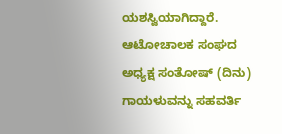ಯಶಸ್ವಿಯಾಗಿದ್ದಾರೆ.
ಆಟೋಚಾಲಕ ಸಂಘದ ಅಧ್ಯಕ್ಷ ಸಂತೋಷ್ (ದಿನು) ಗಾಯಳುವನ್ನು ಸಹವರ್ತಿ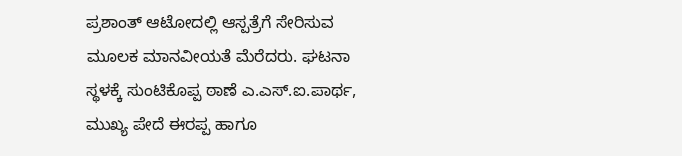ಪ್ರಶಾಂತ್ ಆಟೋದಲ್ಲಿ ಆಸ್ಪತ್ರೆಗೆ ಸೇರಿಸುವ ಮೂಲಕ ಮಾನವೀಯತೆ ಮೆರೆದರು. ಘಟನಾ ಸ್ಥಳಕ್ಕೆ ಸುಂಟಿಕೊಪ್ಪ ಠಾಣೆ ಎ.ಎಸ್.ಐ.ಪಾರ್ಥ, ಮುಖ್ಯ ಪೇದೆ ಈರಪ್ಪ ಹಾಗೂ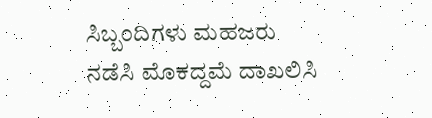ಸಿಬ್ಬಂದಿಗಳು ಮಹಜರು ನಡೆಸಿ ಮೊಕದ್ದಮೆ ದಾಖಲಿಸಿ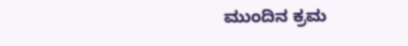ಮುಂದಿನ ಕ್ರಮ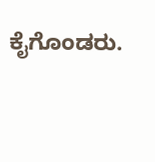ಕೈಗೊಂಡರು.